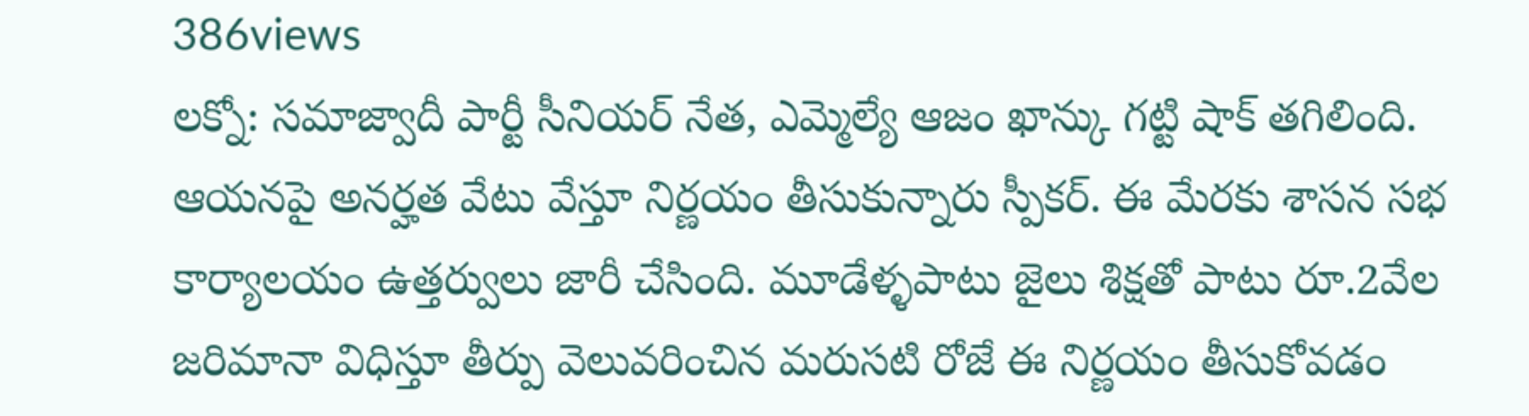386views
లక్నో: సమాజ్వాదీ పార్టీ సీనియర్ నేత, ఎమ్మెల్యే ఆజం ఖాన్కు గట్టి షాక్ తగిలింది. ఆయనపై అనర్హత వేటు వేస్తూ నిర్ణయం తీసుకున్నారు స్పీకర్. ఈ మేరకు శాసన సభ కార్యాలయం ఉత్తర్వులు జారీ చేసింది. మూడేళ్ళపాటు జైలు శిక్షతో పాటు రూ.2వేల జరిమానా విధిస్తూ తీర్పు వెలువరించిన మరుసటి రోజే ఈ నిర్ణయం తీసుకోవడం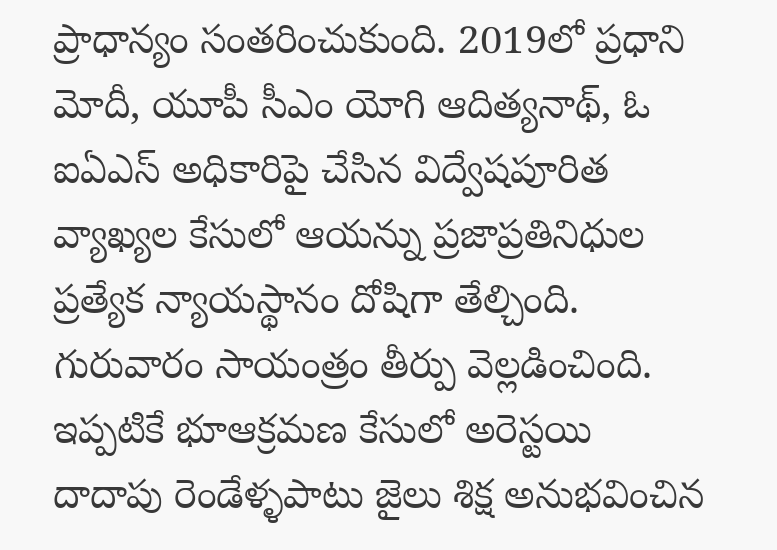ప్రాధాన్యం సంతరించుకుంది. 2019లో ప్రధాని మోదీ, యూపీ సీఎం యోగి ఆదిత్యనాథ్, ఓ ఐఏఎస్ అధికారిపై చేసిన విద్వేషపూరిత వ్యాఖ్యల కేసులో ఆయన్ను ప్రజాప్రతినిధుల ప్రత్యేక న్యాయస్థానం దోషిగా తేల్చింది. గురువారం సాయంత్రం తీర్పు వెల్లడించింది. ఇప్పటికే భూఆక్రమణ కేసులో అరెస్టయి దాదాపు రెండేళ్ళపాటు జైలు శిక్ష అనుభవించిన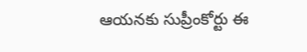ఆయనకు సుప్రీంకోర్టు ఈ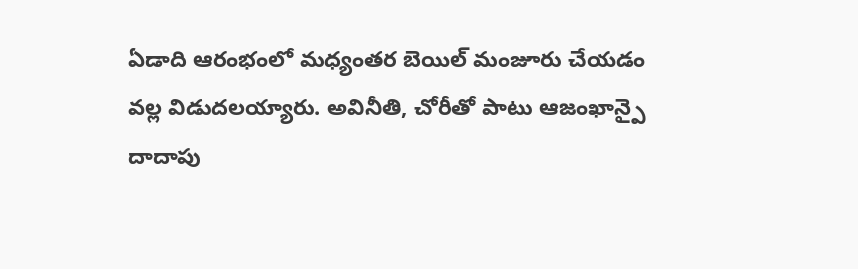ఏడాది ఆరంభంలో మధ్యంతర బెయిల్ మంజూరు చేయడం వల్ల విడుదలయ్యారు. అవినీతి, చోరీతో పాటు ఆజంఖాన్పై దాదాపు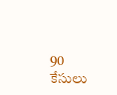90 కేసులు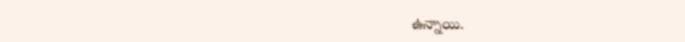ఉన్నాయి.